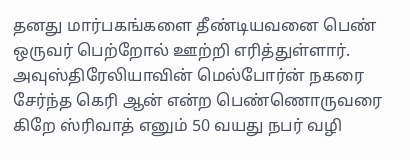தனது மார்பகங்களை தீண்டியவனை பெண் ஒருவர் பெற்றோல் ஊற்றி எரித்துள்ளார். அவுஸ்திரேலியாவின் மெல்போர்ன் நகரை சேர்ந்த கெரி ஆன் என்ற பெண்ணொருவரை கிறே ஸ்ரிவாத் எனும் 50 வயது நபர் வழி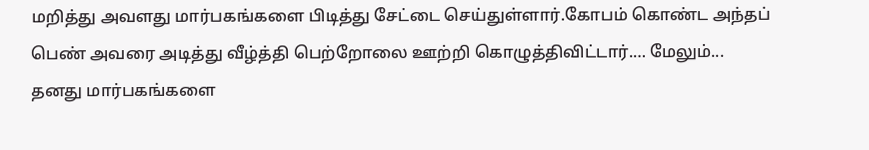மறித்து அவளது மார்பகங்களை பிடித்து சேட்டை செய்துள்ளார்.கோபம் கொண்ட அந்தப் பெண் அவரை அடித்து வீழ்த்தி பெற்றோலை ஊற்றி கொழுத்திவிட்டார்.… மேலும்...
தனது மார்பகங்களை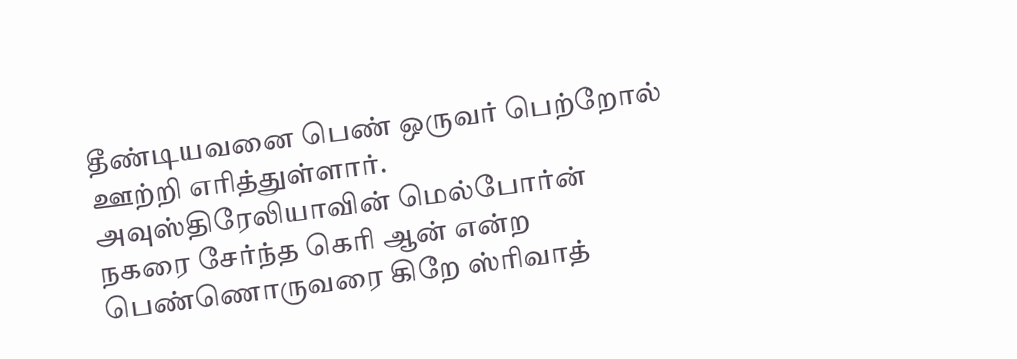தீண்டியவனை பெண் ஒருவர் பெற்றோல் ஊற்றி எரித்துள்ளார். அவுஸ்திரேலியாவின் மெல்போர்ன் நகரை சேர்ந்த கெரி ஆன் என்ற பெண்ணொருவரை கிறே ஸ்ரிவாத்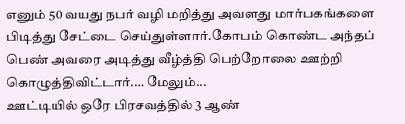எனும் 50 வயது நபர் வழி மறித்து அவளது மார்பகங்களை பிடித்து சேட்டை செய்துள்ளார்.கோபம் கொண்ட அந்தப் பெண் அவரை அடித்து வீழ்த்தி பெற்றோலை ஊற்றி கொழுத்திவிட்டார்.… மேலும்...
ஊட்டியில் ஒரே பிரசவத்தில் 3 ஆண்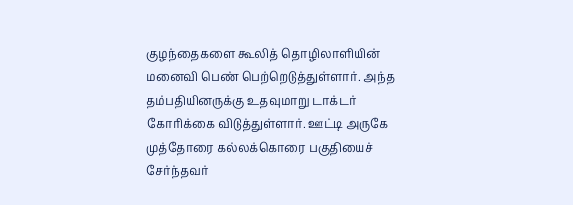குழந்தைகளை கூலித் தொழிலாளியின் மனைவி பெண் பெற்றெடுத்துள்ளார். அந்த தம்பதியினருக்கு உதவுமாறு டாக்டர் கோரிக்கை விடுத்துள்ளார். ஊட்டி அருகே முத்தோரை கல்லக்கொரை பகுதியைச் சேர்ந்தவர்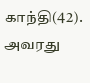காந்தி(42). அவரது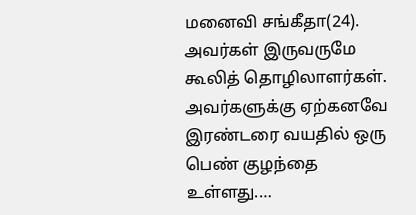மனைவி சங்கீதா(24). அவர்கள் இருவருமே கூலித் தொழிலாளர்கள். அவர்களுக்கு ஏற்கனவே இரண்டரை வயதில் ஒரு பெண் குழந்தை உள்ளது.…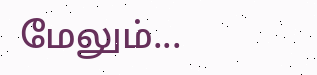மேலும்...